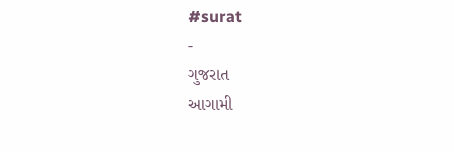#surat
-
ગુજરાત
આગામી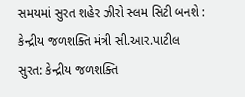સમયમાં સુરત શહેર ઝીરો સ્લમ સિટી બનશે : કેન્દ્રીય જળશક્તિ મંત્રી સી.આર.પાટીલ
સુરત: કેન્દ્રીય જળશક્તિ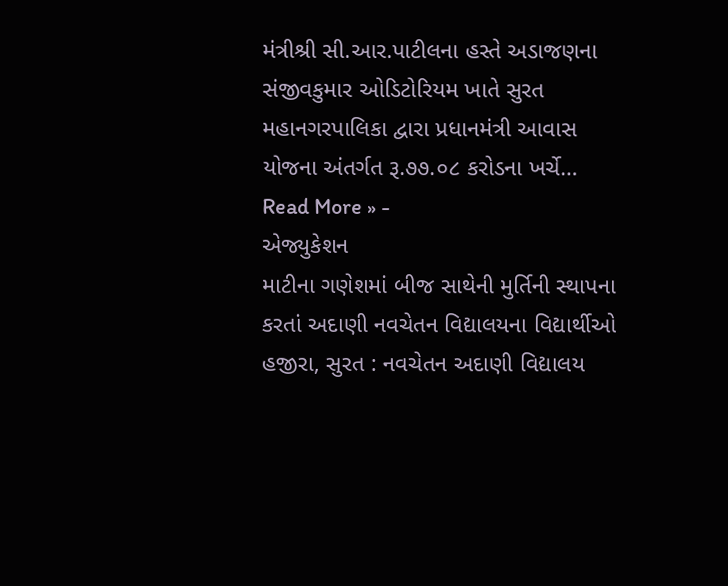મંત્રીશ્રી સી.આર.પાટીલના હસ્તે અડાજણના સંજીવકુમાર ઓડિટોરિયમ ખાતે સુરત મહાનગરપાલિકા દ્વારા પ્રધાનમંત્રી આવાસ યોજના અંતર્ગત રૂ.૭૭.૦૮ કરોડના ખર્ચે…
Read More » -
એજ્યુકેશન
માટીના ગણેશમાં બીજ સાથેની મુર્તિની સ્થાપના કરતાં અદાણી નવચેતન વિદ્યાલયના વિદ્યાર્થીઓ
હજીરા, સુરત : નવચેતન અદાણી વિદ્યાલય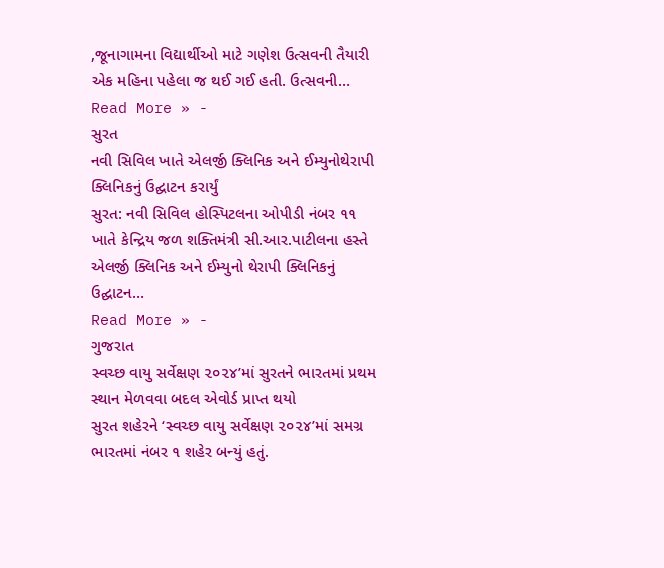,જૂનાગામના વિદ્યાર્થીઓ માટે ગણેશ ઉત્સવની તૈયારી એક મહિના પહેલા જ થઈ ગઈ હતી. ઉત્સવની…
Read More » -
સુરત
નવી સિવિલ ખાતે એલર્જી ક્લિનિક અને ઈમ્યુનોથેરાપી ક્લિનિકનું ઉદ્ઘાટન કરાર્યું
સુરત: નવી સિવિલ હોસ્પિટલના ઓપીડી નંબર ૧૧ ખાતે કેન્દ્રિય જળ શક્તિમંત્રી સી.આર.પાટીલના હસ્તે એલર્જી ક્લિનિક અને ઈમ્યુનો થેરાપી ક્લિનિકનું ઉદ્ઘાટન…
Read More » -
ગુજરાત
સ્વચ્છ વાયુ સર્વેક્ષણ ૨૦૨૪’માં સુરતને ભારતમાં પ્રથમ સ્થાન મેળવવા બદલ એવોર્ડ પ્રાપ્ત થયો
સુરત શહેરને ‘સ્વચ્છ વાયુ સર્વેક્ષણ ૨૦૨૪’માં સમગ્ર ભારતમાં નંબર ૧ શહેર બન્યું હતું.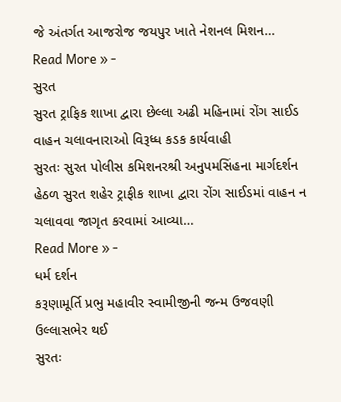જે અંતર્ગત આજરોજ જયપુર ખાતે નેશનલ મિશન…
Read More » -
સુરત
સુરત ટ્રાફિક શાખા દ્વારા છેલ્લા અઢી મહિનામાં રોંગ સાઈડ વાહન ચલાવનારાઓ વિરૂધ્ધ કડક કાર્યવાહી
સુરતઃ સુરત પોલીસ કમિશનરશ્રી અનુપમસિંહના માર્ગદર્શન હેઠળ સુરત શહેર ટ્રાફીક શાખા દ્વારા રોંગ સાઈડમાં વાહન ન ચલાવવા જાગૃત કરવામાં આવ્યા…
Read More » -
ધર્મ દર્શન
કરૂણામૂર્તિ પ્રભુ મહાવીર સ્વામીજીની જન્મ ઉજવણી ઉલ્લાસભેર થઈ
સુરતઃ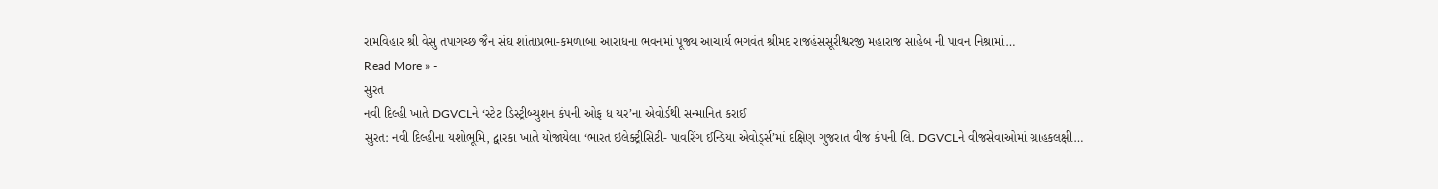રામવિહાર શ્રી વેસુ તપાગચ્છ જૈન સંઘ શાંતાપ્રભા-કમળાબા આરાધના ભવનમાં પૂજ્ય આચાર્ય ભગવંત શ્રીમદ રાજહંસસૂરીશ્વરજી મહારાજ સાહેબ ની પાવન નિશ્રામાં…
Read More » -
સુરત
નવી દિલ્હી ખાતે DGVCLને ‘સ્ટેટ ડિસ્ટ્રીબ્યુશન કંપની ઓફ ધ યર’ના એવોર્ડથી સન્માનિત કરાઈ
સુરત: નવી દિલ્હીના યશોભૂમિ, દ્વારકા ખાતે યોજાયેલા ‘ભારત ઇલેક્ટ્રીસિટી- પાવરિંગ ઈન્ડિયા એવોર્ડ્સ’માં દક્ષિણ ગુજરાત વીજ કંપની લિ. DGVCLને વીજસેવાઓમાં ગ્રાહકલક્ષી…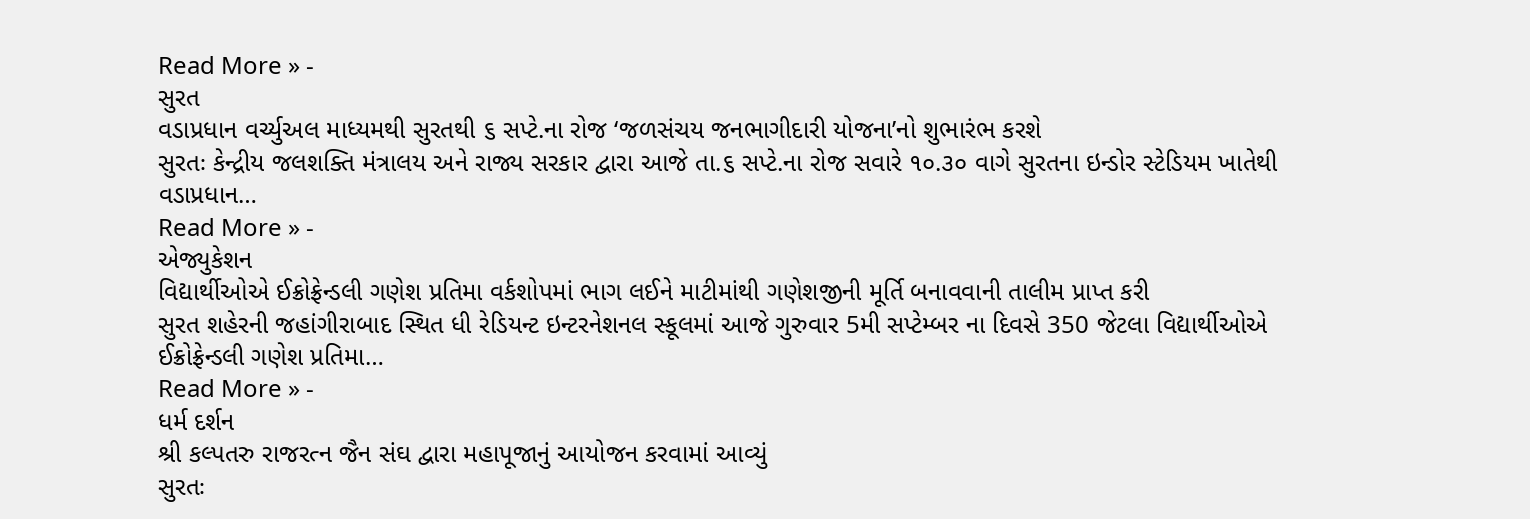Read More » -
સુરત
વડાપ્રધાન વર્ચ્યુઅલ માધ્યમથી સુરતથી ૬ સપ્ટે.ના રોજ ‘જળસંચય જનભાગીદારી યોજના’નો શુભારંભ કરશે
સુરતઃ કેન્દ્રીય જલશક્તિ મંત્રાલય અને રાજ્ય સરકાર દ્વારા આજે તા.૬ સપ્ટે.ના રોજ સવારે ૧૦.૩૦ વાગે સુરતના ઇન્ડોર સ્ટેડિયમ ખાતેથી વડાપ્રધાન…
Read More » -
એજ્યુકેશન
વિદ્યાર્થીઓએ ઈક્રોફ્રેન્ડલી ગણેશ પ્રતિમા વર્કશોપમાં ભાગ લઈને માટીમાંથી ગણેશજીની મૂર્તિ બનાવવાની તાલીમ પ્રાપ્ત કરી
સુરત શહેરની જહાંગીરાબાદ સ્થિત ધી રેડિયન્ટ ઇન્ટરનેશનલ સ્કૂલમાં આજે ગુરુવાર 5મી સપ્ટેમ્બર ના દિવસે 350 જેટલા વિદ્યાર્થીઓએ ઈક્રોફ્રેન્ડલી ગણેશ પ્રતિમા…
Read More » -
ધર્મ દર્શન
શ્રી કલ્પતરુ રાજરત્ન જૈન સંઘ દ્વારા મહાપૂજાનું આયોજન કરવામાં આવ્યું
સુરતઃ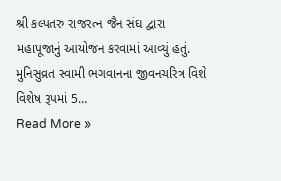શ્રી કલ્પતરુ રાજરત્ન જૈન સંઘ દ્વારા મહાપૂજાનું આયોજન કરવામાં આવ્યું હતું. મુનિસુવ્રત સ્વામી ભગવાનના જીવનચરિત્ર વિશે વિશેષ રૂપમાં 5…
Read More »